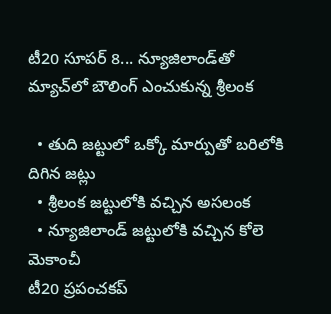టీ20 సూపర్ 8... న్యూజిలాండ్‌తో మ్యాచ్‌లో బౌలింగ్ ఎంచుకున్న శ్రీలంక

  • తుది జట్టులో ఒక్కో మార్పుతో బరిలోకి దిగిన జట్లు
  • శ్రీలంక జట్టులోకి వచ్చిన అసలంక
  • న్యూజిలాండ్ జట్టులోకి వచ్చిన కోలె మెకాంచీ
టీ20 ప్రపంచకప్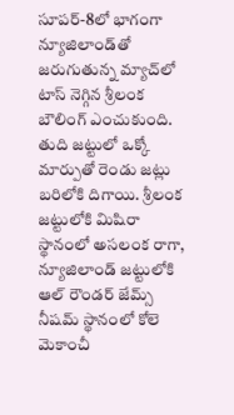సూపర్-8లో భాగంగా న్యూజిలాండ్‌తో జరుగుతున్న మ్యాచ్‌లో టాస్ నెగ్గిన శ్రీలంక బౌలింగ్ ఎంచుకుంది. తుది జట్టులో ఒక్కో మార్పుతో రెండు జట్లు బరిలోకి దిగాయి. శ్రీలంక జట్టులోకి మిషిరా స్థానంలో అసలంక రాగా, న్యూజిలాండ్ జట్టులోకి ఆల్ రౌండర్ జేమ్స్ నీషమ్ స్థానంలో కోలె మెకాంచీ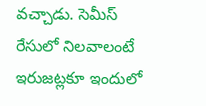వచ్చాడు. సెమీస్ రేసులో నిలవాలంటే ఇరుజట్లకూ ఇందులో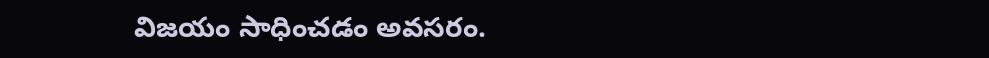విజయం సాధించడం అవసరం.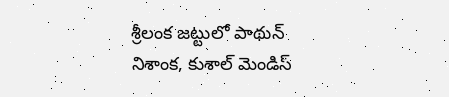శ్రీలంక జట్టులో పాథున్ నిశాంక, కుశాల్ మెండిస్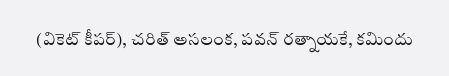(వికెట్ కీపర్), చరిత్ అసలంక, పవన్ రత్నాయకే, కమిందు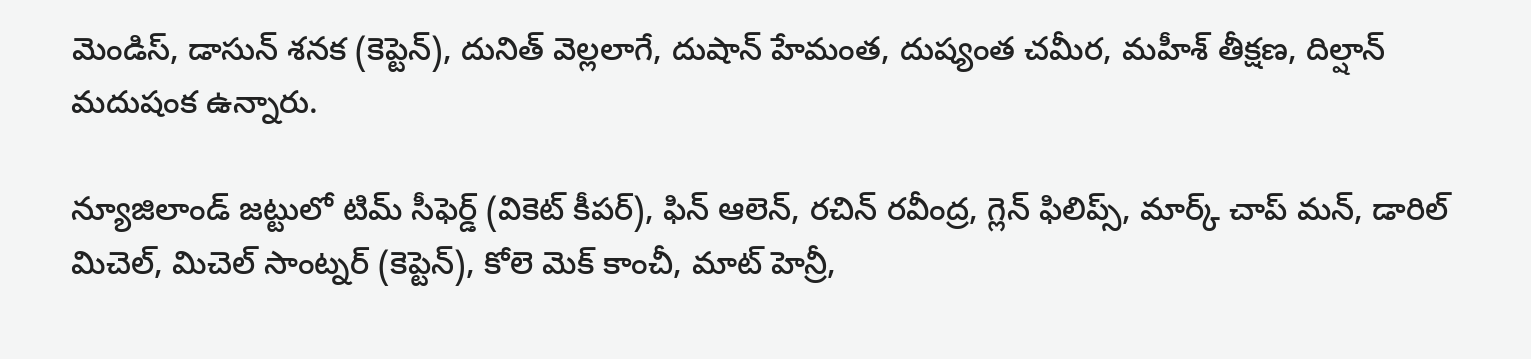మెండిస్, డాసున్ శనక (కెప్టెన్), దునిత్ వెల్లలాగే, దుషాన్ హేమంత, దుష్యంత చమీర, మహీశ్ తీక్షణ, దిల్షాన్ మదుషంక ఉన్నారు.

న్యూజిలాండ్ జట్టులో టిమ్ సీఫెర్డ్ (వికెట్ కీపర్), ఫిన్ ఆలెన్, రచిన్ రవీంద్ర, గ్లెన్ ఫిలిప్స్, మార్క్ చాప్ మన్, డారిల్ మిచెల్, మిచెల్ సాంట్నర్ (కెప్టెన్), కోలె మెక్ కాంచీ, మాట్ హెన్రీ,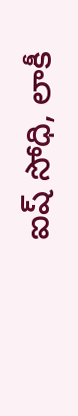ఐష్ సోధి, లాకీ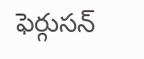ఫెర్గుసన్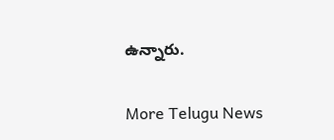ఉన్నారు.


More Telugu News